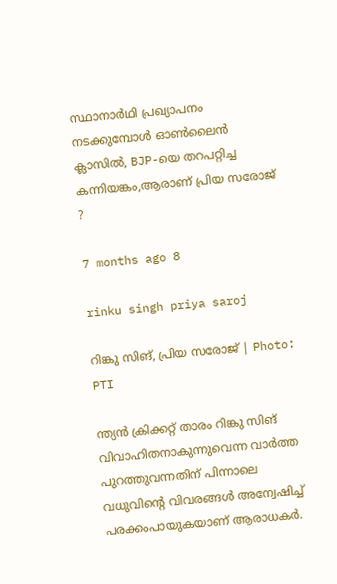സ്ഥാനാർഥി പ്രഖ്യാപനം നടക്കുമ്പോൾ ഓണ്‍ലൈന്‍ ക്ലാസിൽ, BJP-യെ തറപറ്റിച്ച കന്നിയങ്കം,ആരാണ് പ്രിയ സരോജ് ?

7 months ago 8

rinku singh priya saroj

റിങ്കു സിങ്, പ്രിയ സരോജ് | Photo: PTI

ന്ത്യന്‍ ക്രിക്കറ്റ് താരം റിങ്കു സിങ് വിവാഹിതനാകുന്നുവെന്ന വാർത്ത പുറത്തുവന്നതിന് പിന്നാലെ വധുവിന്റെ വിവരങ്ങൾ അന്വേഷിച്ച് പരക്കംപായുകയാണ് ആരാധകർ.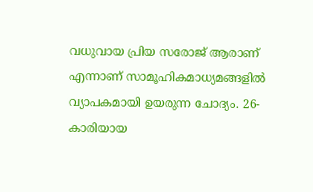വധുവായ പ്രിയ സരോജ് ആരാണ് എന്നാണ് സാമൂഹികമാധ്യമങ്ങളിൽ വ്യാപകമായി ഉയരുന്ന ചോദ്യം. 26-കാരിയായ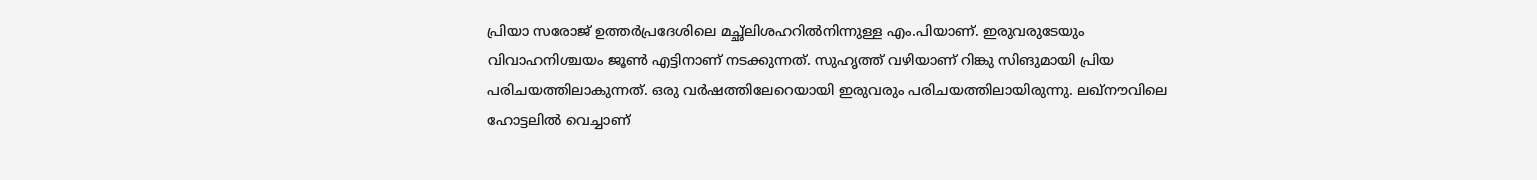പ്രിയാ സരോജ് ഉത്തര്‍പ്രദേശിലെ മച്ഛ്‌ലിശഹറില്‍നിന്നുള്ള എം.പിയാണ്. ഇരുവരുടേയും വിവാഹനിശ്ചയം ജൂൺ എട്ടിനാണ് നടക്കുന്നത്. സുഹൃത്ത് വഴിയാണ് റിങ്കു സിങുമായി പ്രിയ പരിചയത്തിലാകുന്നത്. ഒരു വര്‍ഷത്തിലേറെയായി ഇരുവരും പരിചയത്തിലായിരുന്നു. ലഖ്‌നൗവിലെ ഹോട്ടലിൽ വെച്ചാണ്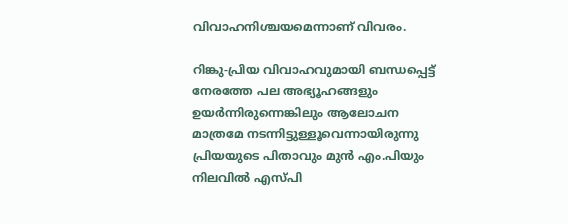വിവാഹനിശ്ചയമെന്നാണ് വിവരം.

റിങ്കു-പ്രിയ വിവാഹവുമായി ബന്ധപ്പെട്ട് നേരത്തേ പല അഭ്യൂഹങ്ങളും ഉയര്‍ന്നിരുന്നെങ്കിലും ആലോചന മാത്രമേ നടന്നിട്ടുള്ളൂവെന്നായിരുന്നു പ്രിയയുടെ പിതാവും മുൻ എം.പിയും നിലവിൽ എസ്പി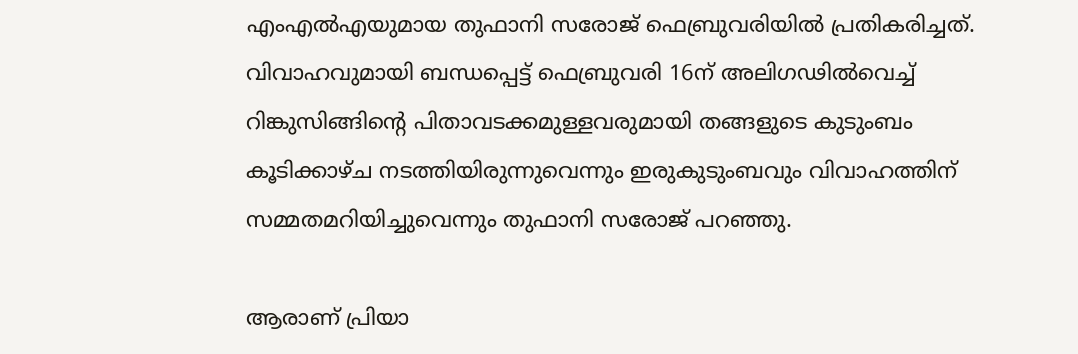എംഎല്‍എയുമായ തുഫാനി സരോജ് ഫെബ്രുവരിയിൽ പ്രതികരിച്ചത്. വിവാഹവുമായി ബന്ധപ്പെട്ട് ഫെബ്രുവരി 16ന് അലിഗഢില്‍വെച്ച് റിങ്കുസിങ്ങിന്റെ പിതാവടക്കമുള്ളവരുമായി തങ്ങളുടെ കുടുംബം കൂടിക്കാഴ്ച നടത്തിയിരുന്നുവെന്നും ഇരുകുടുംബവും വിവാഹത്തിന് സമ്മതമറിയിച്ചുവെന്നും തുഫാനി സരോജ് പറഞ്ഞു.

ആരാണ് പ്രിയാ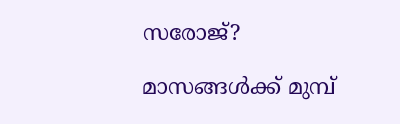സരോജ്?

മാസങ്ങൾക്ക് മുമ്പ്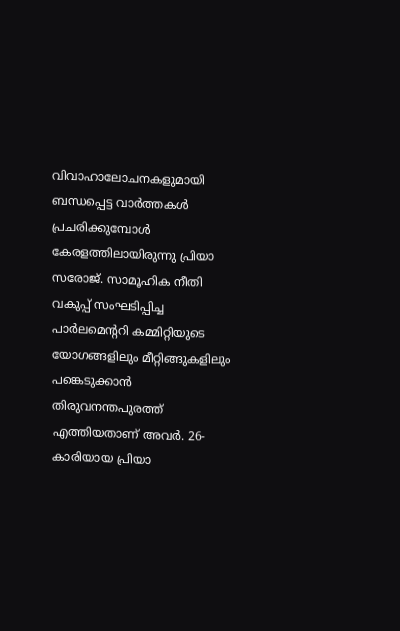വിവാഹാലോചനകളുമായി ബന്ധപ്പെട്ട വാർത്തകൾ പ്രചരിക്കുമ്പോള്‍ കേരളത്തിലായിരുന്നു പ്രിയാ സരോജ്. സാമൂഹിക നീതി വകുപ്പ് സംഘടിപ്പിച്ച പാര്‍ലമെന്ററി കമ്മിറ്റിയുടെ യോഗങ്ങളിലും മീറ്റിങ്ങുകളിലും പങ്കെടുക്കാന്‍ തിരുവനന്തപുരത്ത് എത്തിയതാണ് അവര്‍. 26-കാരിയായ പ്രിയാ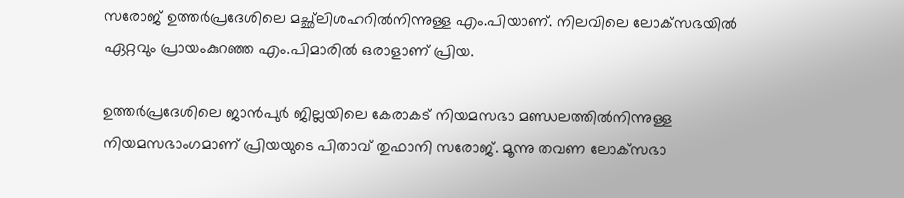സരോജ് ഉത്തര്‍പ്രദേശിലെ മച്ഛ്‌ലിശഹറില്‍നിന്നുള്ള എം.പിയാണ്. നിലവിലെ ലോക്‌സഭയില്‍ ഏറ്റവും പ്രായംകുറഞ്ഞ എം.പിമാരില്‍ ഒരാളാണ് പ്രിയ.

ഉത്തര്‍പ്രദേശിലെ ജാന്‍പുര്‍ ജില്ലയിലെ കേരാകട് നിയമസഭാ മണ്ഡലത്തില്‍നിന്നുള്ള നിയമസഭാംഗമാണ് പ്രിയയുടെ പിതാവ് തുഫാനി സരോജ്. മൂന്നു തവണ ലോക്‌സഭാ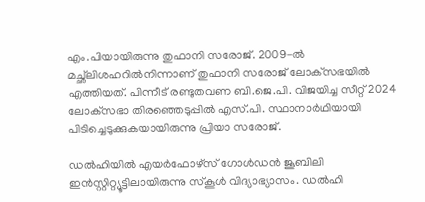എം.പിയായിരുന്നു തുഫാനി സരോജ്. 2009-ല്‍ മച്ഛ്‌ലിശഹറില്‍നിന്നാണ് തുഫാനി സരോജ് ലോക്‌സഭയില്‍ എത്തിയത്. പിന്നീട് രണ്ടുതവണ ബി.ജെ.പി. വിജയിച്ച സീറ്റ് 2024 ലോക്‌സഭാ തിരഞ്ഞെടുപ്പില്‍ എസ്.പി. സ്ഥാനാര്‍ഥിയായി പിടിച്ചെടുക്കുകയായിരുന്നു പ്രിയാ സരോജ്.

ഡല്‍ഹിയില്‍ എയര്‍ഫോഴ്‌സ് ഗോള്‍ഡന്‍ ജൂബിലി ഇന്‍സ്റ്റിറ്റ്യൂട്ടിലായിരുന്നു സ്‌കൂള്‍ വിദ്യാഭ്യാസം. ഡല്‍ഹി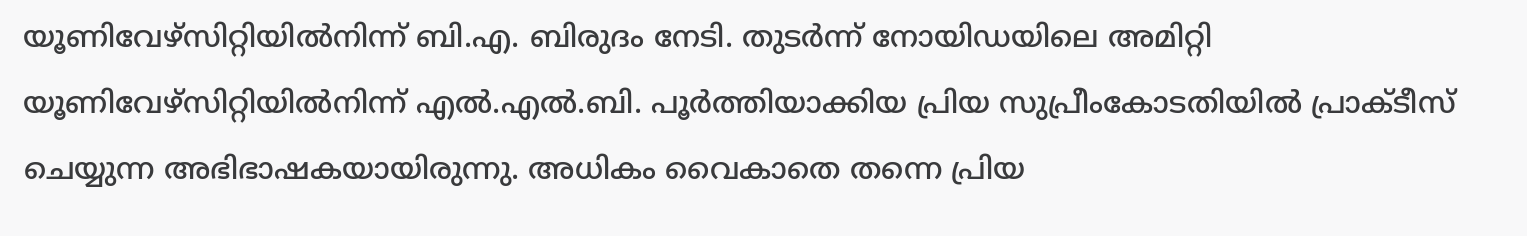യൂണിവേഴ്‌സിറ്റിയില്‍നിന്ന് ബി.എ. ബിരുദം നേടി. തുടര്‍ന്ന് നോയിഡയിലെ അമിറ്റി യൂണിവേഴ്‌സിറ്റിയില്‍നിന്ന് എല്‍.എല്‍.ബി. പൂര്‍ത്തിയാക്കിയ പ്രിയ സുപ്രീംകോടതിയില്‍ പ്രാക്ടീസ് ചെയ്യുന്ന അഭിഭാഷകയായിരുന്നു. അധികം വൈകാതെ തന്നെ പ്രിയ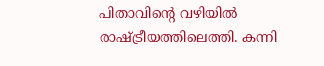പിതാവിന്റെ വഴിയില്‍ രാഷ്ട്രീയത്തിലെത്തി. കന്നി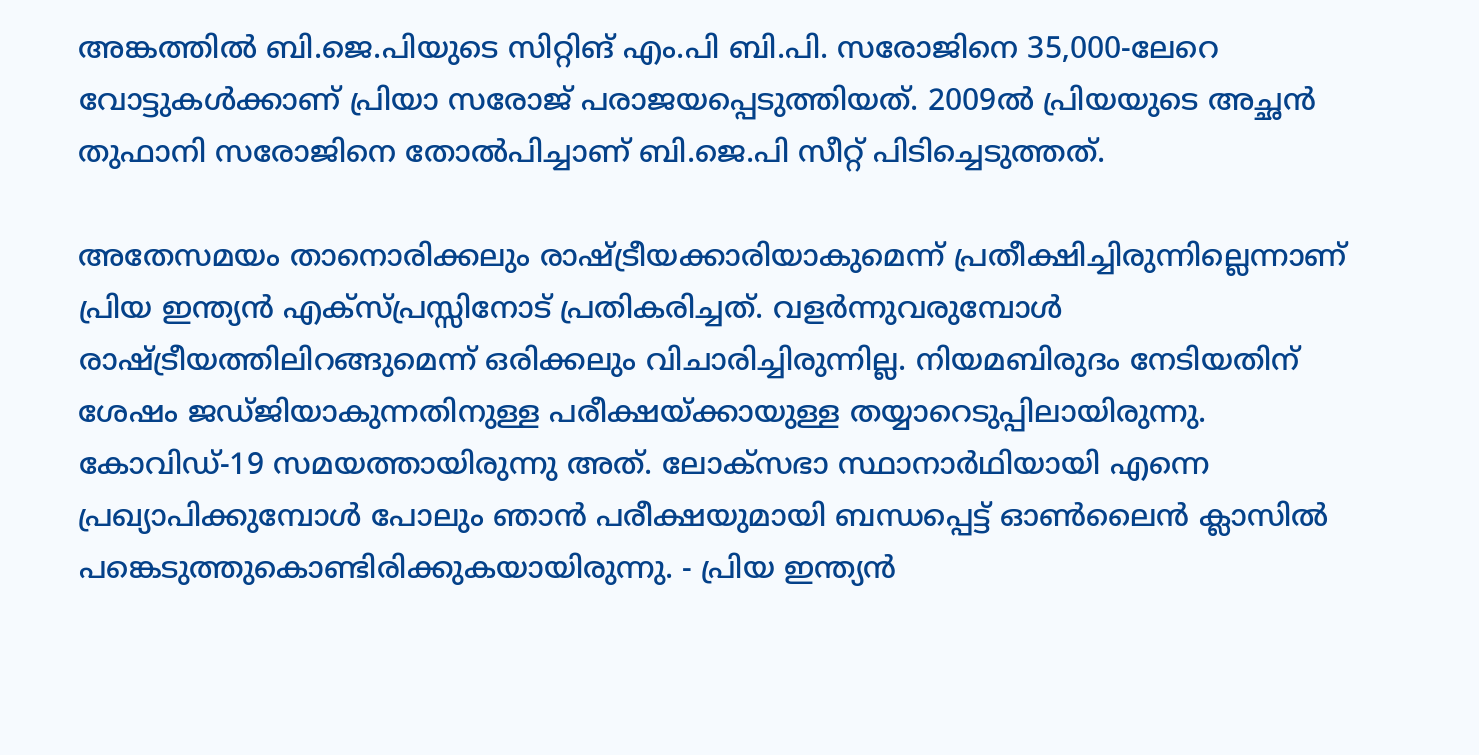അങ്കത്തില്‍ ബി.ജെ.പിയുടെ സിറ്റിങ് എം.പി ബി.പി. സരോജിനെ 35,000-ലേറെ വോട്ടുകള്‍ക്കാണ് പ്രിയാ സരോജ് പരാജയപ്പെടുത്തിയത്. 2009ൽ പ്രിയയുടെ അച്ഛൻ തുഫാനി സരോജിനെ തോൽപിച്ചാണ് ബി.ജെ.പി സീറ്റ് പിടിച്ചെടുത്തത്.

അതേസമയം താനൊരിക്കലും രാഷ്ട്രീയക്കാരിയാകുമെന്ന് പ്രതീക്ഷിച്ചിരുന്നില്ലെന്നാണ് പ്രിയ ഇന്ത്യന്‍ എക്‌സ്പ്രസ്സിനോട് പ്രതികരിച്ചത്. വളര്‍ന്നുവരുമ്പോള്‍ രാഷ്ട്രീയത്തിലിറങ്ങുമെന്ന് ഒരിക്കലും വിചാരിച്ചിരുന്നില്ല. നിയമബിരുദം നേടിയതിന് ശേഷം ജഡ്ജിയാകുന്നതിനുള്ള പരീക്ഷയ്ക്കായുള്ള തയ്യാറെടുപ്പിലായിരുന്നു. കോവിഡ്-19 സമയത്തായിരുന്നു അത്. ലോക്‌സഭാ സ്ഥാനാര്‍ഥിയായി എന്നെ പ്രഖ്യാപിക്കുമ്പോള്‍ പോലും ഞാന്‍ പരീക്ഷയുമായി ബന്ധപ്പെട്ട് ഓണ്‍ലൈന്‍ ക്ലാസില്‍ പങ്കെടുത്തുകൊണ്ടിരിക്കുകയായിരുന്നു. - പ്രിയ ഇന്ത്യന്‍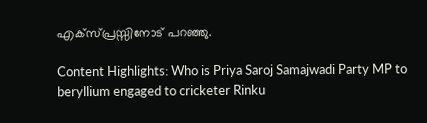എക്‌സ്പ്രസ്സിനോട് പറഞ്ഞു.

Content Highlights: Who is Priya Saroj Samajwadi Party MP to beryllium engaged to cricketer Rinku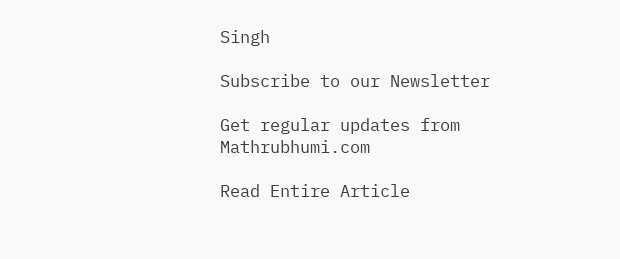Singh

Subscribe to our Newsletter

Get regular updates from Mathrubhumi.com

Read Entire Article